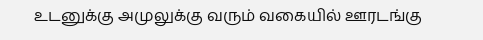உடனுக்கு அமுலுக்கு வரும் வகையில் ஊரடங்கு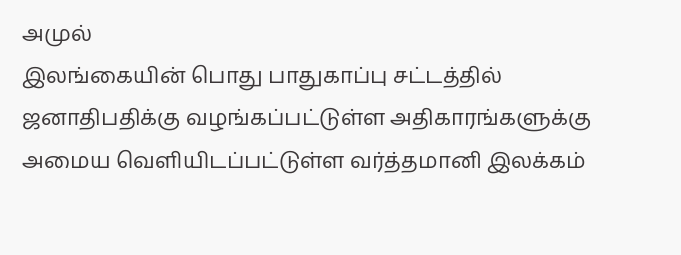அமுல்
இலங்கையின் பொது பாதுகாப்பு சட்டத்தில் ஜனாதிபதிக்கு வழங்கப்பட்டுள்ள அதிகாரங்களுக்கு அமைய வெளியிடப்பட்டுள்ள வர்த்தமானி இலக்கம்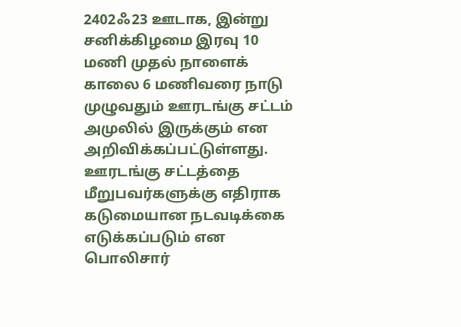2402ஃ23 ஊடாக, இன்று சனிக்கிழமை இரவு 10 மணி முதல் நாளைக் காலை 6 மணிவரை நாடு முழுவதும் ஊரடங்கு சட்டம் அமுலில் இருக்கும் என அறிவிக்கப்பட்டுள்ளது.
ஊரடங்கு சட்டத்தை மீறுபவர்களுக்கு எதிராக கடுமையான நடவடிக்கை எடுக்கப்படும் என பொலிசார்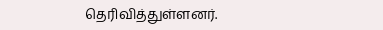தெரிவித்துள்ளனர்.